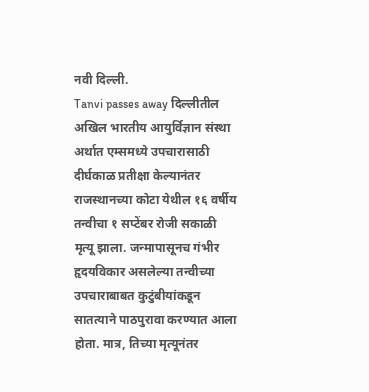नवी दिल्ली.
Tanvi passes away दिल्लीतील अखिल भारतीय आयुर्विज्ञान संस्था अर्थात एम्समध्ये उपचारासाठी दीर्घकाळ प्रतीक्षा केल्यानंतर राजस्थानच्या कोटा येथील १६ वर्षीय तन्वीचा १ सप्टेंबर रोजी सकाळी मृत्यू झाला. जन्मापासूनच गंभीर हृदयविकार असलेल्या तन्वीच्या उपचाराबाबत कुटुंबीयांकडून सातत्याने पाठपुरावा करण्यात आला होता. मात्र, तिच्या मृत्यूनंतर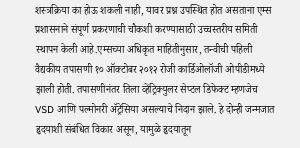शस्त्रक्रिया का होऊ शकली नाही, यावर प्रश्न उपस्थित होत असताना एम्स प्रशासनाने संपूर्ण प्रकरणाची चौकशी करण्यासाठी उच्चस्तरीय समिती स्थापन केली आहे.एम्सच्या अधिकृत माहितीनुसार, तन्वीची पहिली वैद्यकीय तपासणी १० ऑक्टोबर २०१२ रोजी कार्डिओलॉजी ओपीडीमध्ये झाली होती. तपासणीनंतर तिला व्हेंट्रिक्युलर सेप्टल डिफेक्ट म्हणजेच VSD आणि पल्मोनरी ॲट्रेसिया असल्याचे निदान झाले. हे दोन्ही जन्मजात हृदयाशी संबंधित विकार असून, यामुळे हृदयातून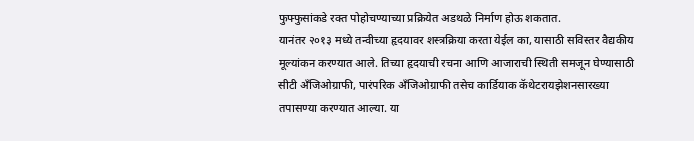फुफ्फुसांकडे रक्त पोहोचण्याच्या प्रक्रियेत अडथळे निर्माण होऊ शकतात.
यानंतर २०१३ मध्ये तन्वीच्या हृदयावर शस्त्रक्रिया करता येईल का, यासाठी सविस्तर वैद्यकीय मूल्यांकन करण्यात आले. तिच्या हृदयाची रचना आणि आजाराची स्थिती समजून घेण्यासाठी सीटी अँजिओग्राफी, पारंपरिक अँजिओग्राफी तसेच कार्डियाक कॅथेटरायझेशनसारख्या तपासण्या करण्यात आल्या. या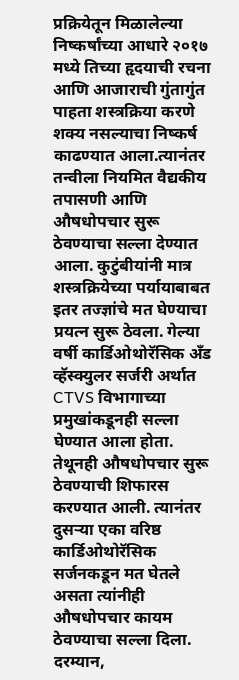प्रक्रियेतून मिळालेल्या निष्कर्षांच्या आधारे २०१७ मध्ये तिच्या हृदयाची रचना आणि आजाराची गुंतागुंत पाहता शस्त्रक्रिया करणे शक्य नसल्याचा निष्कर्ष काढण्यात आला.त्यानंतर तन्वीला नियमित वैद्यकीय तपासणी आणि औषधोपचार सुरू ठेवण्याचा सल्ला देण्यात आला. कुटुंबीयांनी मात्र शस्त्रक्रियेच्या पर्यायाबाबत इतर तज्ज्ञांचे मत घेण्याचा प्रयत्न सुरू ठेवला. गेल्या वर्षी कार्डिओथोरॅसिक अँड व्हॅस्क्युलर सर्जरी अर्थात CTVS विभागाच्या प्रमुखांकडूनही सल्ला घेण्यात आला होता. तेथूनही औषधोपचार सुरू ठेवण्याची शिफारस करण्यात आली. त्यानंतर दुसऱ्या एका वरिष्ठ कार्डिओथोरॅसिक सर्जनकडून मत घेतले असता त्यांनीही औषधोपचार कायम ठेवण्याचा सल्ला दिला.
दरम्यान,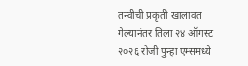तन्वीची प्रकृती खालावत गेल्यानंतर तिला २४ ऑगस्ट २०२६ रोजी पुन्हा एम्समध्ये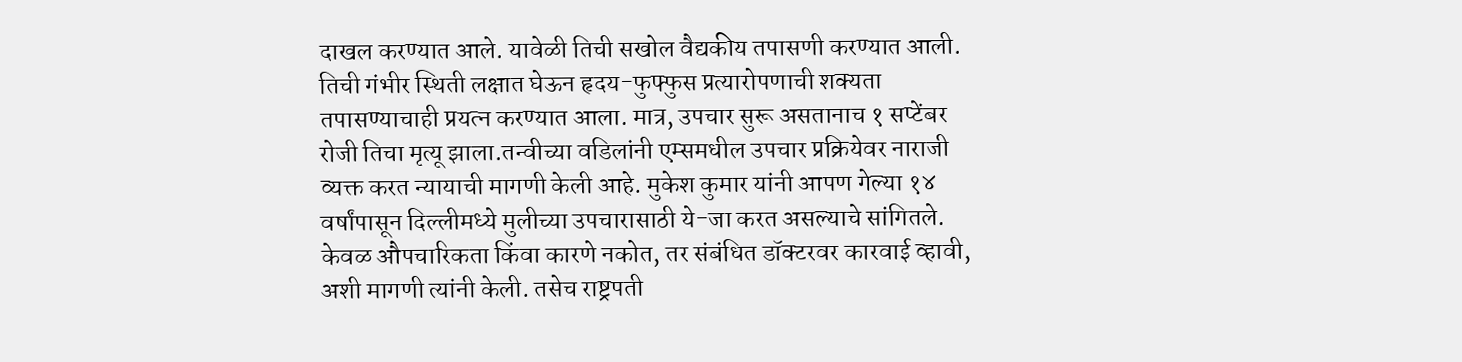दाखल करण्यात आले. यावेळी तिची सखोल वैद्यकीय तपासणी करण्यात आली. तिची गंभीर स्थिती लक्षात घेऊन हृदय-फुफ्फुस प्रत्यारोपणाची शक्यता तपासण्याचाही प्रयत्न करण्यात आला. मात्र, उपचार सुरू असतानाच १ सप्टेंबर रोजी तिचा मृत्यू झाला.तन्वीच्या वडिलांनी एम्समधील उपचार प्रक्रियेवर नाराजी व्यक्त करत न्यायाची मागणी केली आहे. मुकेश कुमार यांनी आपण गेल्या १४ वर्षांपासून दिल्लीमध्ये मुलीच्या उपचारासाठी ये-जा करत असल्याचे सांगितले. केवळ औपचारिकता किंवा कारणे नकोत, तर संबंधित डॉक्टरवर कारवाई व्हावी, अशी मागणी त्यांनी केली. तसेच राष्ट्रपती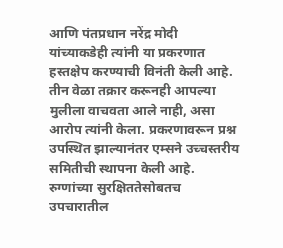आणि पंतप्रधान नरेंद्र मोदी यांच्याकडेही त्यांनी या प्रकरणात हस्तक्षेप करण्याची विनंती केली आहे. तीन वेळा तक्रार करूनही आपल्या मुलीला वाचवता आले नाही, असा आरोप त्यांनी केला. प्रकरणावरून प्रश्न उपस्थित झाल्यानंतर एम्सने उच्चस्तरीय समितीची स्थापना केली आहे. रुग्णांच्या सुरक्षिततेसोबतच उपचारातील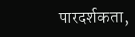पारदर्शकता,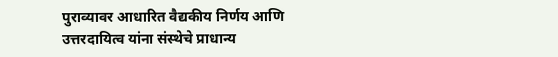पुराव्यावर आधारित वैद्यकीय निर्णय आणि उत्तरदायित्व यांना संस्थेचे प्राधान्य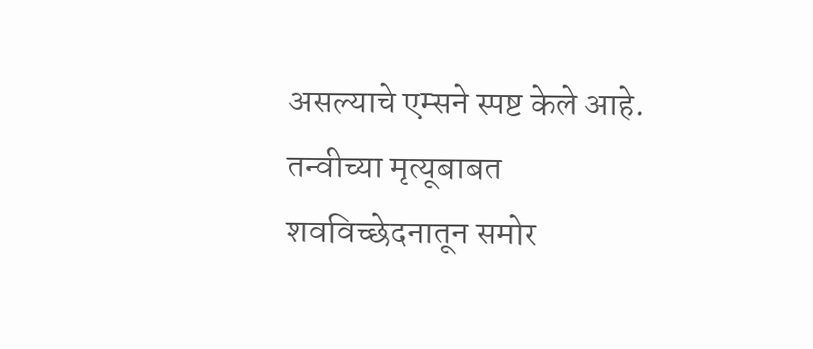असल्याचे एम्सने स्पष्ट केले आहे. तन्वीच्या मृत्यूबाबत शवविच्छेदनातून समोर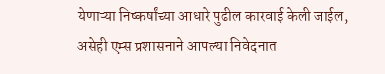येणाऱ्या निष्कर्षांच्या आधारे पुढील कारवाई केली जाईल, असेही एम्स प्रशासनाने आपल्या निवेदनात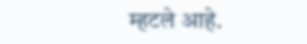म्हटले आहे.